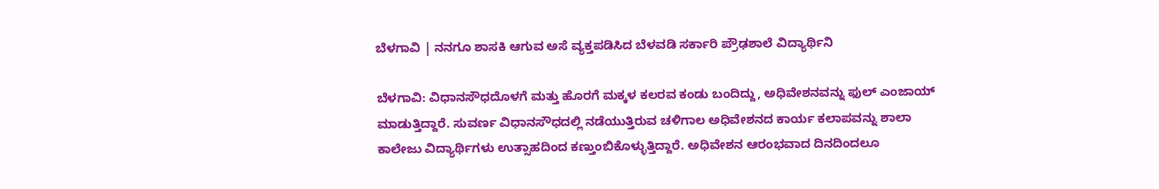ಬೆಳಗಾವಿ | ನನಗೂ ಶಾಸಕಿ ಆಗುವ ಅಸೆ ವ್ಯಕ್ತಪಡಿಸಿದ ಬೆಳವಡಿ ಸರ್ಕಾರಿ ಪ್ರೌಢಶಾಲೆ ವಿದ್ಯಾರ್ಥಿನಿ

ಬೆಳಗಾವಿ: ವಿಧಾನಸೌಧದೊಳಗೆ ಮತ್ತು ಹೊರಗೆ ಮಕ್ಕಳ ಕಲರವ ಕಂಡು ಬಂದಿದ್ದು, ಅಧಿವೇಶನವನ್ನು ಫುಲ್ ಎಂಜಾಯ್ ಮಾಡುತ್ತಿದ್ದಾರೆ. ಸುವರ್ಣ ವಿಧಾನಸೌಧದಲ್ಲಿ ನಡೆಯುತ್ತಿರುವ ಚಳಿಗಾಲ ಅಧಿವೇಶನದ ಕಾರ್ಯ ಕಲಾಪವನ್ನು ಶಾಲಾ ಕಾಲೇಜು ವಿದ್ಯಾರ್ಥಿಗಳು ಉತ್ಸಾಹದಿಂದ ಕಣ್ತುಂಬಿಕೊಳ್ಳುತ್ತಿದ್ದಾರೆ. ಅಧಿವೇಶನ ಆರಂಭವಾದ ದಿನದಿಂದಲೂ‌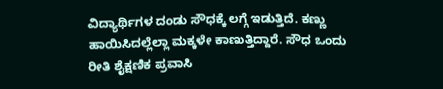ವಿದ್ಯಾರ್ಥಿಗಳ ದಂಡು ಸೌಧಕ್ಕೆ ಲಗ್ಗೆ ಇಡುತ್ತಿದೆ. ಕಣ್ಣು ಹಾಯಿಸಿದಲ್ಲೆಲ್ಲಾ ಮಕ್ಕಳೇ ಕಾಣುತ್ತಿದ್ದಾರೆ. ಸೌಧ ಒಂದು ರೀತಿ ಶೈಕ್ಷಣಿಕ ಪ್ರವಾಸಿ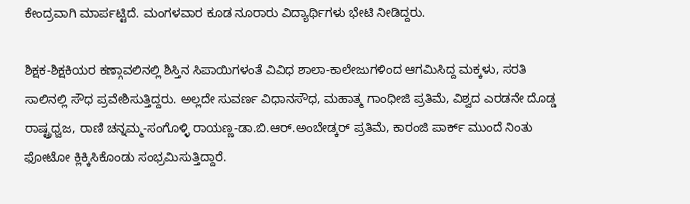ಕೇಂದ್ರವಾಗಿ ಮಾರ್ಪಟ್ಟಿದೆ. ಮಂಗಳವಾರ ಕೂಡ ನೂರಾರು ವಿದ್ಯಾರ್ಥಿಗಳು ಭೇಟಿ ನೀಡಿದ್ದರು.

ಶಿಕ್ಷಕ-ಶಿಕ್ಷಕಿಯರ ಕಣ್ಗಾವಲಿನಲ್ಲಿ ಶಿಸ್ತಿನ ಸಿಪಾಯಿಗಳಂತೆ ವಿವಿಧ ಶಾಲಾ-ಕಾಲೇಜುಗಳಿಂದ ಆಗಮಿಸಿದ್ದ ಮಕ್ಕಳು, ಸರತಿ ಸಾಲಿನಲ್ಲಿ ಸೌಧ ಪ್ರವೇಶಿಸುತ್ತಿದ್ದರು. ಅಲ್ಲದೇ ಸುವರ್ಣ ವಿಧಾನಸೌಧ, ಮಹಾತ್ಮ ಗಾಂಧೀಜಿ ಪ್ರತಿಮೆ, ವಿಶ್ವದ ಎರಡನೇ ದೊಡ್ಡ ರಾಷ್ಟ್ರಧ್ವಜ, ರಾಣಿ ಚನ್ನಮ್ಮ-ಸಂಗೊಳ್ಳಿ ರಾಯಣ್ಣ-ಡಾ.ಬಿ.ಆರ್.ಅಂಬೇಡ್ಕರ್ ಪ್ರತಿಮೆ, ಕಾರಂಜಿ ಪಾರ್ಕ್ ಮುಂದೆ ನಿಂತು ಫೋಟೋ ಕ್ಲಿಕ್ಕಿಸಿಕೊಂಡು ಸಂಭ್ರಮಿಸುತ್ತಿದ್ದಾರೆ.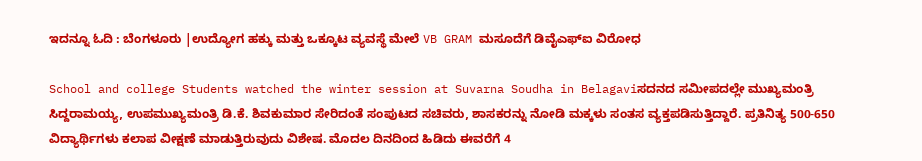ಇದನ್ನೂ ಓದಿ : ಬೆಂಗಳೂರು |ಉದ್ಯೋಗ ಹಕ್ಕು ಮತ್ತು ಒಕ್ಕೂಟ ವ್ಯವಸ್ಥೆ ಮೇಲೆ VB GRAM ಮಸೂದೆಗೆ ಡಿವೈಎಫ್ಐ ವಿರೋಧ

School and college Students watched the winter session at Suvarna Soudha in Belagaviಸದನದ ಸಮೀಪದಲ್ಲೇ ಮುಖ್ಯಮಂತ್ರಿ ಸಿದ್ದರಾಮಯ್ಯ, ಉಪಮುಖ್ಯಮಂತ್ರಿ ಡಿ.ಕೆ. ಶಿವಕುಮಾರ ಸೇರಿದಂತೆ ಸಂಪುಟದ ಸಚಿವರು, ಶಾಸಕರನ್ನು ನೋಡಿ ಮಕ್ಕಳು ಸಂತಸ ವ್ಯಕ್ತಪಡಿಸುತ್ತಿದ್ದಾರೆ. ಪ್ರತಿನಿತ್ಯ 500-650 ವಿದ್ಯಾರ್ಥಿಗಳು ಕಲಾಪ ವೀಕ್ಷಣೆ ಮಾಡುತ್ತಿರುವುದು ವಿಶೇಷ. ಮೊದಲ ದಿನದಿಂದ ಹಿಡಿದು ಈವರೆಗೆ 4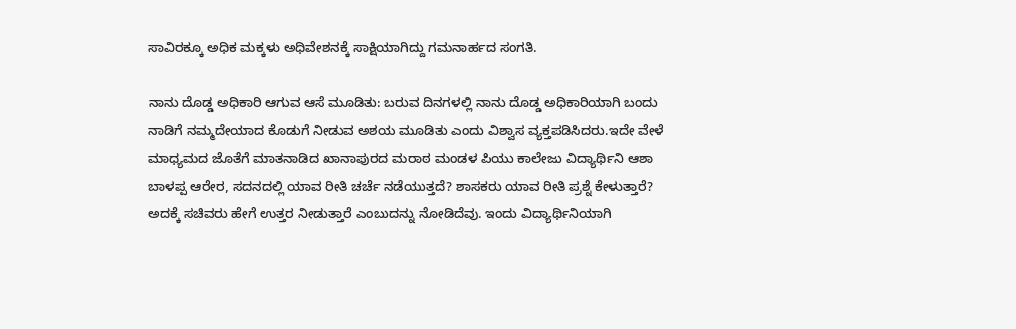ಸಾವಿರಕ್ಕೂ ಅಧಿಕ ಮಕ್ಕಳು ಅಧಿವೇಶನಕ್ಕೆ ಸಾಕ್ಷಿಯಾಗಿದ್ದು ಗಮನಾರ್ಹದ ಸಂಗತಿ.

ನಾನು ದೊಡ್ಡ ಅಧಿಕಾರಿ ಆಗುವ ಆಸೆ ಮೂಡಿತು: ಬರುವ ದಿನಗಳಲ್ಲಿ ನಾನು ದೊಡ್ಡ ಅಧಿಕಾರಿಯಾಗಿ ಬಂದು ನಾಡಿಗೆ ನಮ್ಮದೇಯಾದ ಕೊಡುಗೆ ನೀಡುವ ಅಶಯ ಮೂಡಿತು ಎಂದು ವಿಶ್ವಾಸ ವ್ಯಕ್ತಪಡಿಸಿದರು.ಇದೇ ವೇಳೆ ಮಾಧ್ಯಮದ ಜೊತೆಗೆ ಮಾತನಾಡಿದ ಖಾನಾಪುರದ ಮರಾಠ ಮಂಡಳ ಪಿಯು ಕಾಲೇಜು ವಿದ್ಯಾರ್ಥಿನಿ ಆಶಾ ಬಾಳಪ್ಪ ಆರೇರ, ಸದನದಲ್ಲಿ ಯಾವ ರೀತಿ ಚರ್ಚೆ ನಡೆಯುತ್ತದೆ? ಶಾಸಕರು ಯಾವ ರೀತಿ ಪ್ರಶ್ನೆ ಕೇಳುತ್ತಾರೆ? ಅದಕ್ಕೆ ಸಚಿವರು ಹೇಗೆ ಉತ್ತರ ನೀಡುತ್ತಾರೆ ಎಂಬುದನ್ನು ನೋಡಿದೆವು. ಇಂದು ವಿದ್ಯಾರ್ಥಿನಿಯಾಗಿ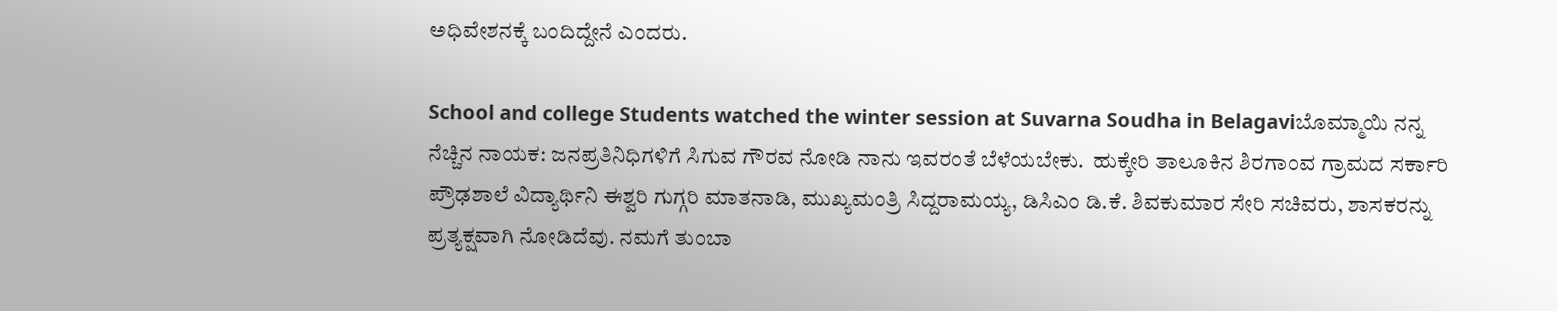ಅಧಿವೇಶನಕ್ಕೆ ಬಂದಿದ್ದೇನೆ ಎಂದರು.

School and college Students watched the winter session at Suvarna Soudha in Belagaviಬೊಮ್ಮಾಯಿ ನನ್ನ ನೆಚ್ಚಿನ ನಾಯಕ: ಜನಪ್ರತಿನಿಧಿಗಳಿಗೆ ಸಿಗುವ ಗೌರವ ನೋಡಿ ನಾನು ಇವರಂತೆ ಬೆಳೆಯಬೇಕು.  ಹುಕ್ಕೇರಿ ತಾಲೂಕಿನ ಶಿರಗಾಂವ ಗ್ರಾಮದ ಸರ್ಕಾರಿ ಪ್ರೌಢಶಾಲೆ ವಿದ್ಯಾರ್ಥಿನಿ ಈಶ್ವರಿ ಗುಗ್ಗರಿ ಮಾತನಾಡಿ, ಮುಖ್ಯಮಂತ್ರಿ ಸಿದ್ದರಾಮಯ್ಯ, ಡಿಸಿಎಂ ಡಿ‌.ಕೆ. ಶಿವಕುಮಾರ ಸೇರಿ ಸಚಿವರು, ಶಾಸಕರನ್ನು ಪ್ರತ್ಯಕ್ಷವಾಗಿ ನೋಡಿದೆವು. ನಮಗೆ ತುಂಬಾ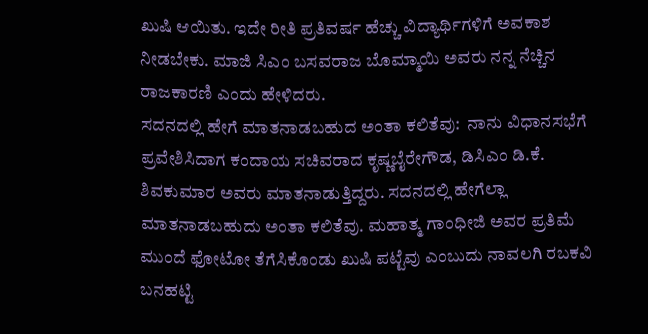ಖುಷಿ ಆಯಿತು. ಇದೇ ರೀತಿ ಪ್ರತಿವರ್ಷ ಹೆಚ್ಚು ವಿದ್ಯಾರ್ಥಿಗಳಿಗೆ ಅವಕಾಶ ನೀಡಬೇಕು. ಮಾಜಿ ಸಿಎಂ ಬಸವರಾಜ ಬೊಮ್ಮಾಯಿ ಅವರು ನನ್ನ ನೆಚ್ಚಿನ ರಾಜಕಾರಣಿ ಎಂದು ಹೇಳಿದರು.
ಸದನದಲ್ಲಿ ಹೇಗೆ ಮಾತನಾಡಬಹುದ ಅಂತಾ ಕಲಿತೆವು:  ನಾನು ವಿಧಾನಸಭೆಗೆ ಪ್ರವೇಶಿಸಿದಾಗ ಕಂದಾಯ ಸಚಿವರಾದ ಕೃಷ್ಣಬೈರೇಗೌಡ, ಡಿಸಿಎಂ ಡಿ.ಕೆ. ಶಿವಕುಮಾರ ಅವರು ಮಾತನಾಡುತ್ತಿದ್ದರು. ಸದನದಲ್ಲಿ ಹೇಗೆಲ್ಲಾ ಮಾತನಾಡಬಹುದು ಅಂತಾ ಕಲಿತೆವು. ಮಹಾತ್ಮ ಗಾಂಧೀಜಿ ಅವರ ಪ್ರತಿಮೆ ಮುಂದೆ ಫೋಟೋ ತೆಗೆಸಿಕೊಂಡು ಖುಷಿ ಪಟ್ಟೆವು ಎಂಬುದು ನಾವಲಗಿ ರಬಕವಿ ಬನಹಟ್ಟಿ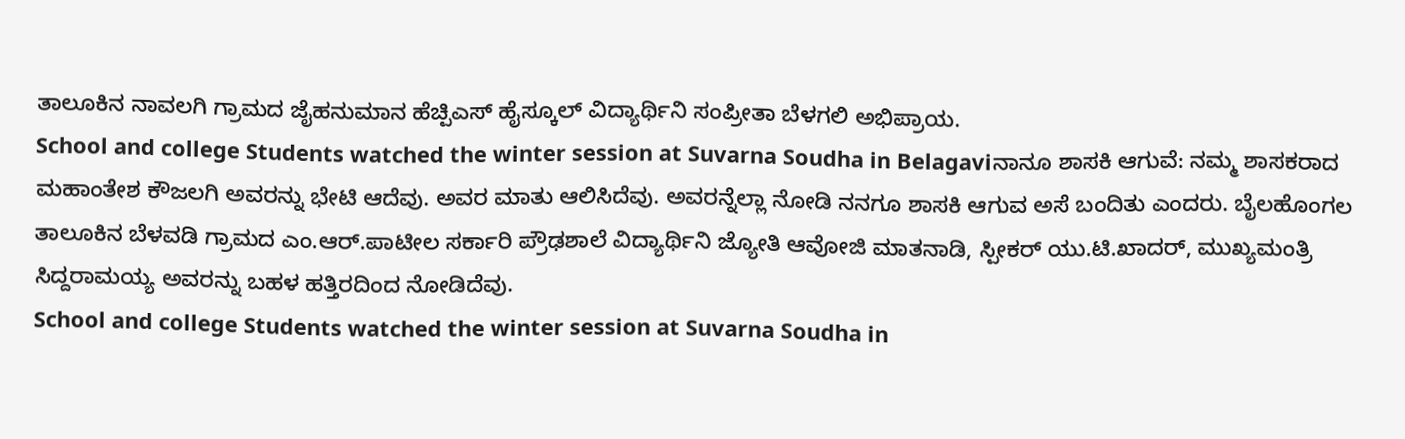ತಾಲೂಕಿನ ನಾವಲಗಿ ಗ್ರಾಮದ ಜೈಹನುಮಾನ ಹೆಚ್ಪಿಎಸ್ ಹೈಸ್ಕೂಲ್ ವಿದ್ಯಾರ್ಥಿನಿ ಸಂಪ್ರೀತಾ ಬೆಳಗಲಿ ಅಭಿಪ್ರಾಯ.
School and college Students watched the winter session at Suvarna Soudha in Belagaviನಾನೂ ಶಾಸಕಿ ಆಗುವೆ: ನಮ್ಮ ಶಾಸಕರಾದ ಮಹಾಂತೇಶ ಕೌಜಲಗಿ ಅವರನ್ನು ಭೇಟಿ‌ ಆದೆವು. ಅವರ ಮಾತು ಆಲಿಸಿದೆವು. ಅವರನ್ನೆಲ್ಲಾ ನೋಡಿ‌ ನನಗೂ ಶಾಸಕಿ ಆಗುವ ಅಸೆ ಬಂದಿತು ಎಂದರು. ಬೈಲಹೊಂಗಲ ತಾಲೂಕಿನ ಬೆಳವಡಿ ಗ್ರಾಮದ ಎಂ.ಆರ್.ಪಾಟೀಲ ಸರ್ಕಾರಿ ಪ್ರೌಢಶಾಲೆ ವಿದ್ಯಾರ್ಥಿನಿ ಜ್ಯೋತಿ ಆವೋಜಿ ಮಾತನಾಡಿ, ಸ್ಪೀಕರ್ ಯು.ಟಿ.ಖಾದರ್, ಮುಖ್ಯಮಂತ್ರಿ ಸಿದ್ದರಾಮಯ್ಯ ಅವರನ್ನು ಬಹಳ ಹತ್ತಿರದಿಂದ ನೋಡಿದೆವು.
School and college Students watched the winter session at Suvarna Soudha in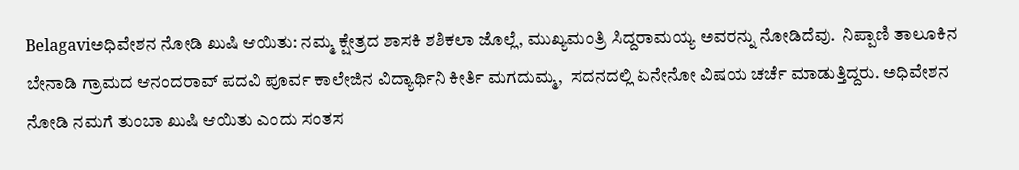Belagaviಅಧಿವೇಶನ ನೋಡಿ ಖುಷಿ ಆಯಿತು: ನಮ್ಮ ಕ್ಷೇತ್ರದ ಶಾಸಕಿ ಶಶಿಕಲಾ ಜೊಲ್ಲೆ, ಮುಖ್ಯಮಂತ್ರಿ ಸಿದ್ದರಾಮಯ್ಯ ಅವರನ್ನು ನೋಡಿದೆವು.  ನಿಪ್ಪಾಣಿ ತಾಲೂಕಿನ ಬೇನಾಡಿ ಗ್ರಾಮದ ಆನಂದರಾವ್ ಪದವಿ ಪೂರ್ವ ಕಾಲೇಜಿನ ವಿದ್ಯಾರ್ಥಿನಿ ಕೀರ್ತಿ ಮಗದುಮ್ಮ,  ಸದನದಲ್ಲಿ ಏನೇನೋ ವಿಷಯ ಚರ್ಚೆ ಮಾಡುತ್ತಿದ್ದರು. ಅಧಿವೇಶನ ನೋಡಿ ನಮಗೆ ತುಂಬಾ ಖುಷಿ ಆಯಿತು ಎಂದು ಸಂತಸ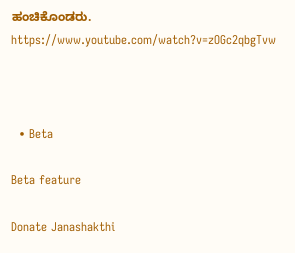ಹಂಚಿಕೊಂಡರು.
https://www.youtube.com/watch?v=zOGc2qbgTvw



  • Beta

Beta feature

Donate Janashakthi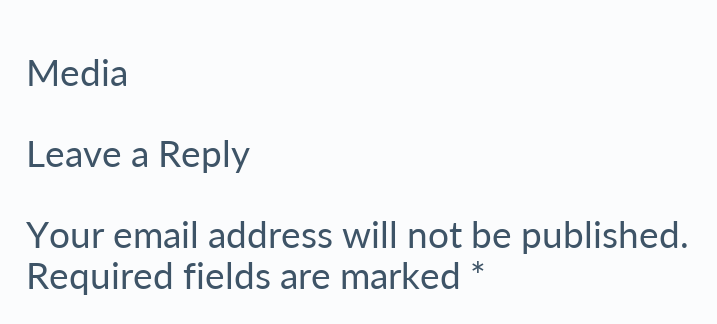Media

Leave a Reply

Your email address will not be published. Required fields are marked *